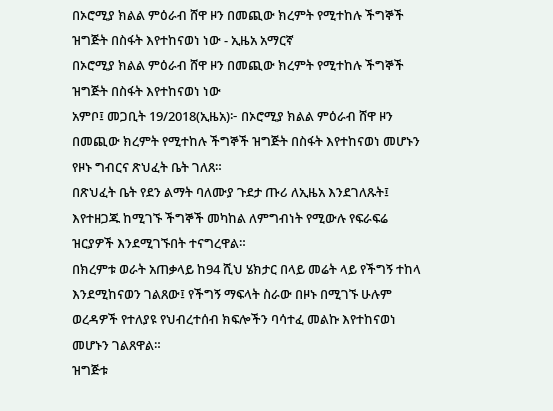በኦሮሚያ ክልል ምዕራብ ሸዋ ዞን በመጪው ክረምት የሚተከሉ ችግኞች ዝግጅት በስፋት እየተከናወነ ነው - ኢዜአ አማርኛ
በኦሮሚያ ክልል ምዕራብ ሸዋ ዞን በመጪው ክረምት የሚተከሉ ችግኞች ዝግጅት በስፋት እየተከናወነ ነው
አምቦ፤ መጋቢት 19/2018(ኢዜአ)፦ በኦሮሚያ ክልል ምዕራብ ሸዋ ዞን በመጪው ክረምት የሚተከሉ ችግኞች ዝግጅት በስፋት እየተከናወነ መሆኑን የዞኑ ግብርና ጽህፈት ቤት ገለጸ።
በጽህፈት ቤት የደን ልማት ባለሙያ ጉደታ ጡሪ ለኢዜአ እንደገለጹት፤ እየተዘጋጁ ከሚገኙ ችግኞች መካከል ለምግብነት የሚውሉ የፍራፍሬ ዝርያዎች እንደሚገኙበት ተናግረዋል።
በክረምቱ ወራት አጠቃላይ ከ94 ሺህ ሄክታር በላይ መሬት ላይ የችግኝ ተከላ እንደሚከናወን ገልጸው፤ የችግኝ ማፍላት ስራው በዞኑ በሚገኙ ሁሉም ወረዳዎች የተለያዩ የህብረተሰብ ክፍሎችን ባሳተፈ መልኩ እየተከናወነ መሆኑን ገልጸዋል።
ዝግጅቱ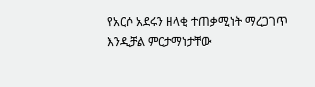የአርሶ አደሩን ዘላቂ ተጠቃሚነት ማረጋገጥ እንዲቻል ምርታማነታቸው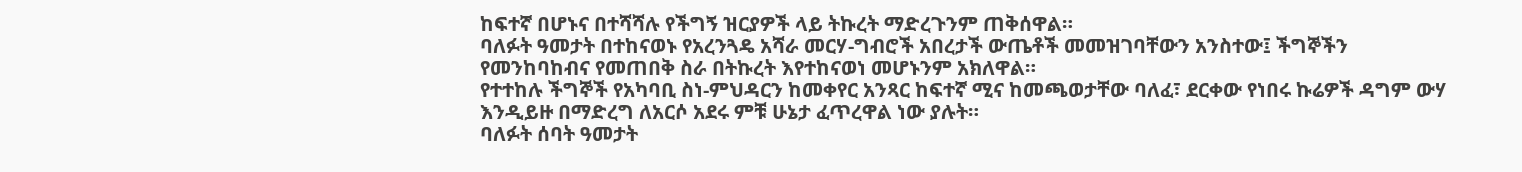ከፍተኛ በሆኑና በተሻሻሉ የችግኝ ዝርያዎች ላይ ትኩረት ማድረጉንም ጠቅሰዋል።
ባለፉት ዓመታት በተከናወኑ የአረንጓዴ አሻራ መርሃ-ግብሮች አበረታች ውጤቶች መመዝገባቸውን አንስተው፤ ችግኞችን የመንከባከብና የመጠበቅ ስራ በትኩረት እየተከናወነ መሆኑንም አክለዋል።
የተተከሉ ችግኞች የአካባቢ ስነ-ምህዳርን ከመቀየር አንጻር ከፍተኛ ሚና ከመጫወታቸው ባለፈ፣ ደርቀው የነበሩ ኩሬዎች ዳግም ውሃ እንዲይዙ በማድረግ ለአርሶ አደሩ ምቹ ሁኔታ ፈጥረዋል ነው ያሉት።
ባለፉት ሰባት ዓመታት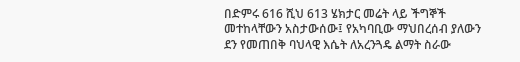በድምሩ 616 ሺህ 613 ሄክታር መሬት ላይ ችግኞች መተከላቸውን አስታውሰው፤ የአካባቢው ማህበረሰብ ያለውን ደን የመጠበቅ ባህላዊ እሴት ለአረንጓዴ ልማት ስራው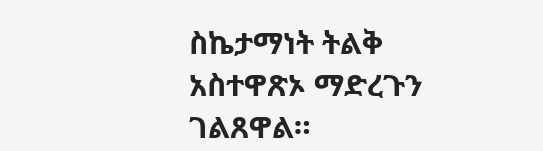ስኬታማነት ትልቅ አስተዋጽኦ ማድረጉን ገልጸዋል።